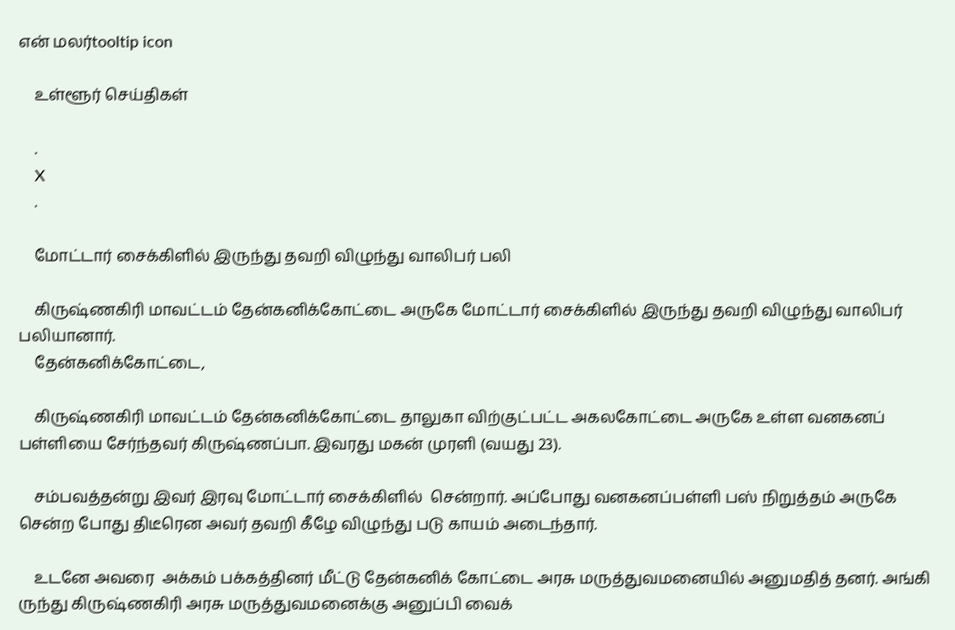என் மலர்tooltip icon

    உள்ளூர் செய்திகள்

    .
    X
    .

    மோட்டார் சைக்கிளில் இருந்து தவறி விழுந்து வாலிபர் பலி

    கிருஷ்ணகிரி மாவட்டம் தேன்கனிக்கோட்டை அருகே மோட்டார் சைக்கிளில் இருந்து தவறி விழுந்து வாலிபர் பலியானார்.
    தேன்கனிக்கோட்டை,

    கிருஷ்ணகிரி மாவட்டம் தேன்கனிக்கோட்டை தாலுகா விற்குட்பட்ட அகலகோட்டை அருகே உள்ள வனகனப் பள்ளியை சேர்ந்தவர் கிருஷ்ணப்பா. இவரது மகன் முரளி (வயது 23).

    சம்பவத்தன்று இவர் இரவு மோட்டார் சைக்கிளில்  சென்றார். அப்போது வனகனப்பள்ளி பஸ் நிறுத்தம் அருகே சென்ற போது திடீரென அவர் தவறி கீழே விழுந்து படு காயம் அடைந்தார்.

    உடனே அவரை  அக்கம் பக்கத்தினர் மீட்டு தேன்கனிக் கோட்டை அரசு மருத்துவமனையில் அனுமதித் தனர். அங்கி ருந்து கிருஷ்ணகிரி அரசு மருத்துவமனைக்கு அனுப்பி வைக்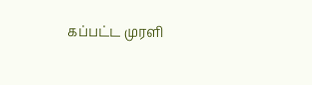கப்பட்ட முரளி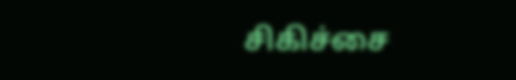சிகிச்சை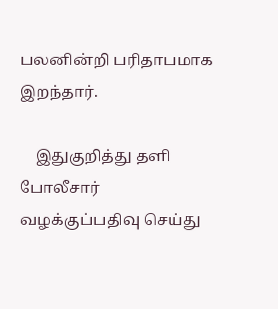பலனின்றி பரிதாபமாக இறந்தார்.

    இதுகுறித்து தளி போலீசார் வழக்குப்பதிவு செய்து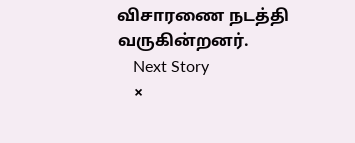விசாரணை நடத்தி வருகின்றனர்.
    Next Story
    ×